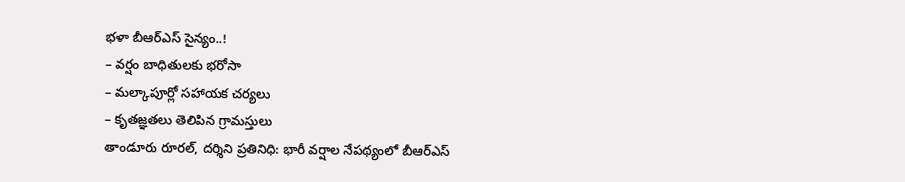భళా బీఆర్ఎస్ సైన్యం..!
– వర్షం బాధితులకు భరోసా
– మల్కాపూర్లో సహాయక చర్యలు
– కృతజ్ఞతలు తెలిపిన గ్రామస్తులు
తాండూరు రూరల్, దర్శిని ప్రతినిధి: భారీ వర్షాల నేపథ్యంలో బీఆర్ఎస్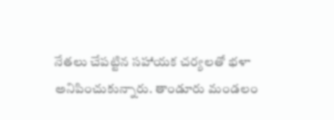నేతలు చేపట్టిన సహాయక చర్యలతో భళా అనిపించుకున్నారు. తాండూరు మండలం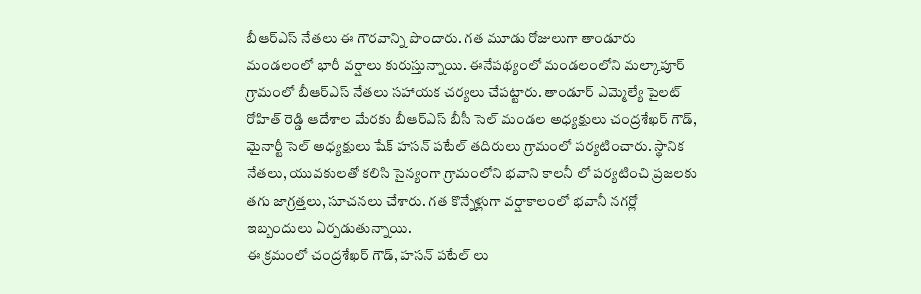బీఆర్ఎస్ నేతలు ఈ గౌరవాన్ని పొందారు. గత మూడు రోజులుగా తాండూరు మండలంలో భారీ వర్షాలు కురుస్తున్నాయి. ఈనేపథ్యంలో మండలంలోని మల్కాపూర్ గ్రామంలో బీఆర్ఎస్ నేతలు సహాయక చర్యలు చేపట్టారు. తాండూర్ ఎమ్మెల్యే పైలట్ రోహిత్ రెడ్డి ఆదేశాల మేరకు బీఆర్ఎస్ బీసీ సెల్ మండల అధ్యక్షులు చంద్రశేఖర్ గౌడ్, మైనార్టీ సెల్ అధ్యక్షులు షేక్ హసన్ పటేల్ తదిరులు గ్రామంలో పర్యటించారు. స్థానిక నేతలు, యువకులతో కలిసి సైన్యంగా గ్రామంలోని భవాని కాలనీ లో పర్యటించి ప్రజలకు తగు జాగ్రత్తలు, సూచనలు చేశారు. గత కొన్నేళ్లుగా వర్షాకాలంలో భవానీ నగర్లో ఇబ్బందులు ఏర్పడుతున్నాయి.
ఈ క్రమంలో చంద్రశేఖర్ గౌడ్, హసన్ పటేల్ లు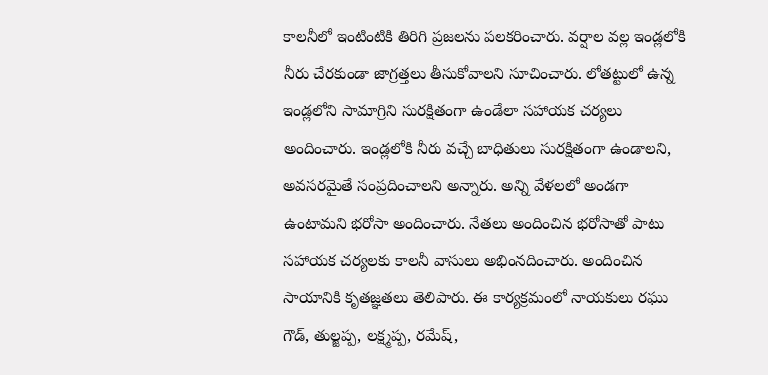కాలనీలో ఇంటింటికి తిరిగి ప్రజలను పలకరించారు. వర్షాల వల్ల ఇండ్లలోకి నీరు చేరకుండా జాగ్రత్తలు తీసుకోవాలని సూచించారు. లోతట్టులో ఉన్న ఇండ్లలోని సామాగ్రిని సురక్షితంగా ఉండేలా సహాయక చర్యలు అందించారు. ఇండ్లలోకి నీరు వచ్చే బాధితులు సురక్షితంగా ఉండాలని, అవసరమైతే సంప్రదించాలని అన్నారు. అన్ని వేళలలో అండగా ఉంటామని భరోసా అందించారు. నేతలు అందించిన భరోసాతో పాటు సహాయక చర్యలకు కాలనీ వాసులు అభింనదించారు. అందించిన సాయానికి కృతజ్ఞతలు తెలిపారు. ఈ కార్యక్రమంలో నాయకులు రఘు గౌడ్, తుల్జప్ప, లక్ష్మప్ప, రమేష్,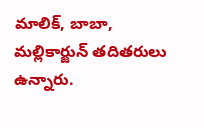మాలిక్, బాబా, మల్లికార్జున్ తదితరులు ఉన్నారు.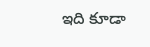ఇది కూడా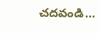చదవండి…